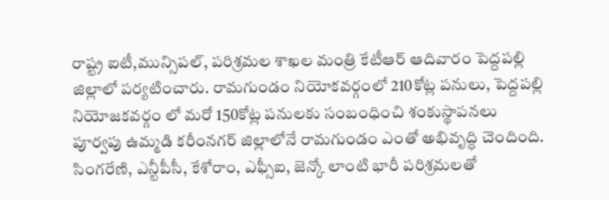రాష్ట్ర ఐటీ,మున్సిపల్, పరిశ్రమల శాఖల మంత్రి కేటీఆర్ ఆదివారం పెద్దపల్లి జిల్లాలో పర్యటించారు. రామగుండం నియోకవర్గంలో 210కోట్ల పనులు, పెద్దపల్లి నియోజకవర్గం లో మరో 150కోట్ల పనులకు సంబంధించి శంకుస్థాపనలు
పూర్వపు ఉమ్మడి కరీంనగర్ జిల్లాలోనే రామగుండం ఎంతో అభివృద్ధి చెందింది. సింగరేణి, ఎన్టీపీసీ, కేశోరాం, ఎఫ్సీఐ, జెన్కో లాంటి భారీ పరిశ్రమలతో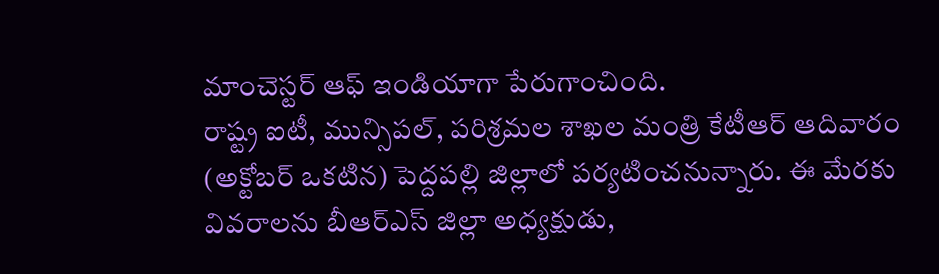మాంచెస్టర్ ఆఫ్ ఇండియాగా పేరుగాంచింది.
రాష్ట్ర ఐటీ, మున్సిపల్, పరిశ్రమల శాఖల మంత్రి కేటీఆర్ ఆదివారం (అక్టోబర్ ఒకటిన) పెద్దపల్లి జిల్లాలో పర్యటించనున్నారు. ఈ మేరకు వివరాలను బీఆర్ఎస్ జిల్లా అధ్యక్షుడు,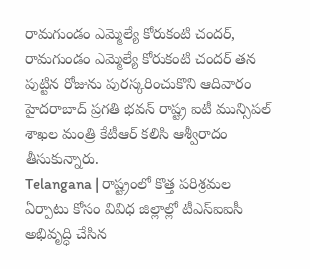రామగుండం ఎమ్మెల్యే కోరుకంటి చందర్,
రామగుండం ఎమ్మెల్యే కోరుకంటి చందర్ తన పుట్టిన రోజును పురస్కరించుకొని ఆదివారం హైదరాబాద్ ప్రగతి భవన్ రాష్ట్ర ఐటీ మున్సిపల్ శాఖల మంత్రి కేటీఆర్ కలిసి ఆశ్వీరాదం తీసుకున్నారు.
Telangana | రాష్ట్రంలో కొత్త పరిశ్రమల ఏర్పాటు కోసం వివిధ జిల్లాల్లో టీఎస్ఐఐసీ అభివృద్ధి చేసిన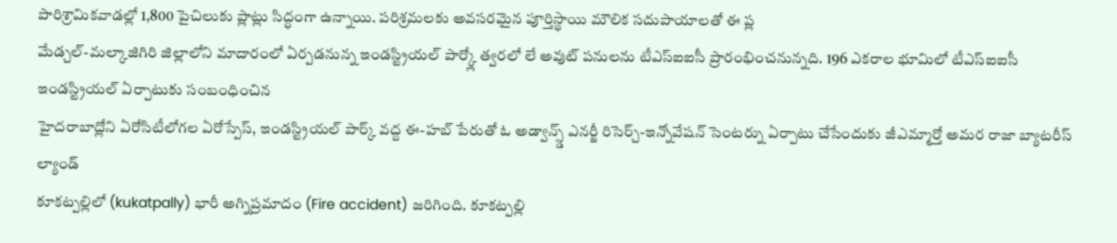పారిశ్రామికవాడల్లో 1,800 పైచిలుకు ప్లాట్లు సిద్ధంగా ఉన్నాయి. పరిశ్రమలకు అవసరమైన పూర్తిస్థాయి మౌలిక సదుపాయాలతో ఈ ప్ల
మేడ్చల్-మల్కాజిగిరి జిల్లాలోని మాదారంలో ఏర్పడనున్న ఇండస్ట్రియల్ పార్క్లో త్వరలో లే అవుట్ పనులను టీఎస్ఐఐసీ ప్రారంభించనున్నది. 196 ఎకరాల భూమిలో టీఎస్ఐఐసీ ఇండస్ట్రియల్ ఏర్పాటుకు సంబంధించిన
హైదరాబాద్లోని ఏరోసిటీలోగల ఏరోస్పేస్, ఇండస్ట్రియల్ పార్క్ వద్ద ఈ-హబ్ పేరుతో ఓ అడ్వాన్స్డ్ ఎనర్జీ రిసెర్చ్-ఇన్నోవేషన్ సెంటర్ను ఏర్పాటు చేసేందుకు జీఎమ్మార్తో అమర రాజా బ్యాటరీస్ ల్యాండ్
కూకట్పల్లిలో (kukatpally) భారీ అగ్నిప్రమాదం (Fire accident) జరిగింది. కూకట్పల్లి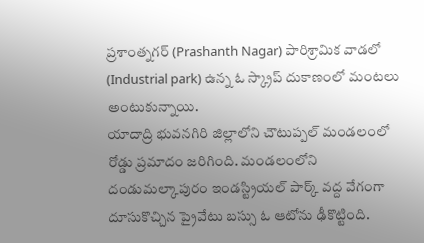ప్రశాంత్నగర్ (Prashanth Nagar) పారిశ్రామిక వాడలో (Industrial park) ఉన్న ఓ స్క్రాప్ దుకాణంలో మంటలు అంటుకున్నాయి.
యాదాద్రి భువనగిరి జిల్లాలోని చౌటుప్పల్ మండలంలో రోడ్డు ప్రమాదం జరిగింది. మండలంలోని దండుమల్కాపురం ఇండస్ట్రియల్ పార్క్ వద్ద వేగంగా దూసుకొచ్చిన ప్రైవేటు బస్సు ఓ ఆటోను ఢీకొట్టింది.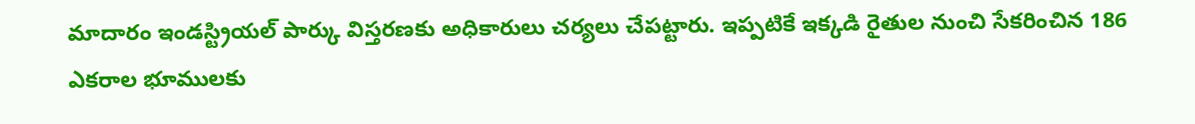మాదారం ఇండస్ట్రియల్ పార్కు విస్తరణకు అధికారులు చర్యలు చేపట్టారు. ఇప్పటికే ఇక్కడి రైతుల నుంచి సేకరించిన 186 ఎకరాల భూములకు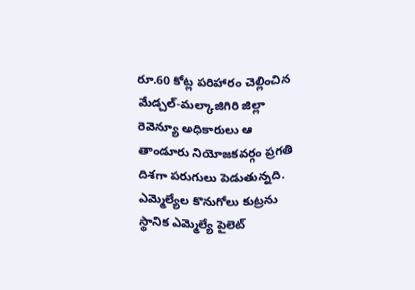రూ.60 కోట్ల పరిహారం చెల్లించిన మేడ్చల్-మల్కాజిగిరి జిల్లా రెవెన్యూ అధికారులు ఆ
తాండూరు నియోజకవర్గం ప్రగతి దిశగా పరుగులు పెడుతున్నది. ఎమ్మెల్యేల కొనుగోలు కుట్రను స్థానిక ఎమ్మెల్యే పైలెట్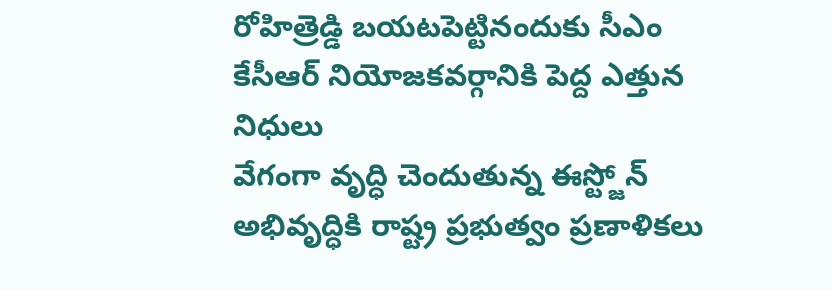రోహిత్రెడ్డి బయటపెట్టినందుకు సీఎం కేసీఆర్ నియోజకవర్గానికి పెద్ద ఎత్తున నిధులు
వేగంగా వృద్ధి చెందుతున్న ఈస్ట్జోన్ అభివృద్ధికి రాష్ట్ర ప్రభుత్వం ప్రణాళికలు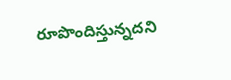రూపొందిస్తున్నదని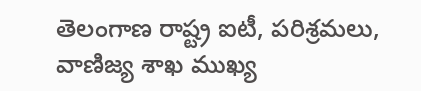తెలంగాణ రాష్ట్ర ఐటీ, పరిశ్రమలు, వాణిజ్య శాఖ ముఖ్య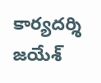కార్యదర్శి జయేశ్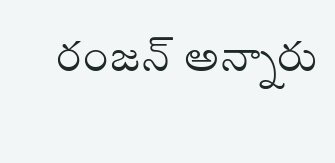రంజన్ అన్నారు